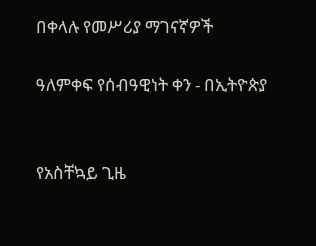በቀላሉ የመሥሪያ ማገናኛዎች

ዓለምቀፍ የሰብዓዊነት ቀን - በኢትዮጵያ


የአስቸኳይ ጊዜ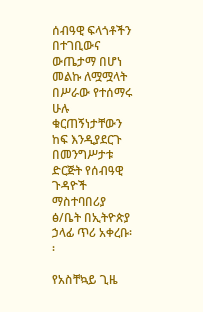ሰብዓዊ ፍላጎቶችን በተገቢውና ውጤታማ በሆነ መልኩ ለሟሟላት በሥራው የተሰማሩ ሁሉ ቁርጠኝነታቸውን ከፍ እንዲያደርጉ በመንግሥታቱ ድርጅት የሰብዓዊ ጉዳዮች ማስተባበሪያ ፅ/ቤት በኢትዮጵያ ኃላፊ ጥሪ አቀረቡ፡፡

የአስቸኳይ ጊዜ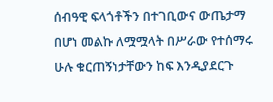ሰብዓዊ ፍላጎቶችን በተገቢውና ውጤታማ በሆነ መልኩ ለሟሟላት በሥራው የተሰማሩ ሁሉ ቁርጠኝነታቸውን ከፍ እንዲያደርጉ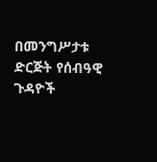በመንግሥታቱ ድርጅት የሰብዓዊ ጉዳዮች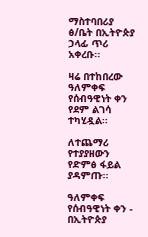ማስተባበሪያ ፅ/ቤት በኢትዮጵያ ኃላፊ ጥሪ አቀረቡ፡፡

ዛሬ በተከበረው ዓለምቀፍ የሰብዓዊነት ቀን የደም ልገሳ ተካሂዷል፡፡

ለተጨማሪ የተያያዘውን የድምፅ ፋይል ያዳምጡ፡፡

ዓለምቀፍ የሰብዓዊነት ቀን - በኢትዮጵያ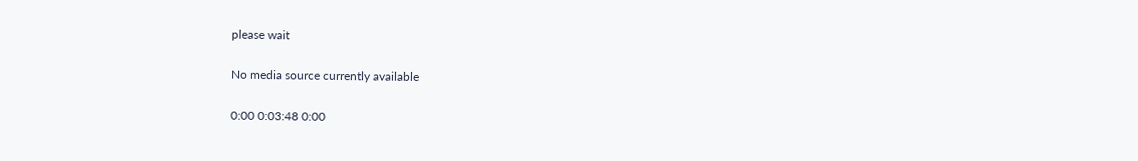please wait

No media source currently available

0:00 0:03:48 0:00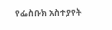የፌስቡክ አስተያየት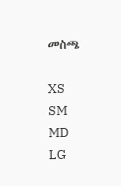መስጫ

XS
SM
MD
LG